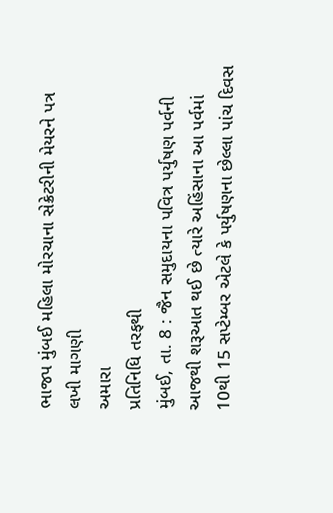ભાજપ મુંબઈ મહિલા મોરચાના સેક્રેટરીની મેયરને પત્ર લખી માગણી
અમારા
પ્રતિનિધિ તરફથી
મુંબઈ, તા. 8 : જૈન સમુદાયના પવિત્ર પર્યુષણ પર્વની આજથી શરૂઆત થઈ છે ત્યારે અહિંસાના આ પર્વમાં 10થી 15 સપ્ટેમ્બર એટલે કે પર્યુષણના છેલ્લા પાંચ દિવસ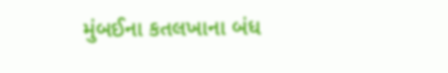મુંબઈના કતલખાના બંધ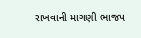રાખવાની માગણી ભાજપ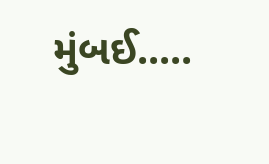મુંબઈ.....